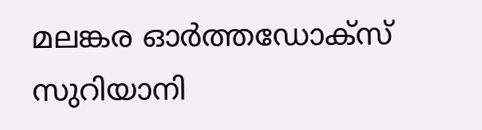മലങ്കര ഓർത്തഡോക്സ് സുറിയാനി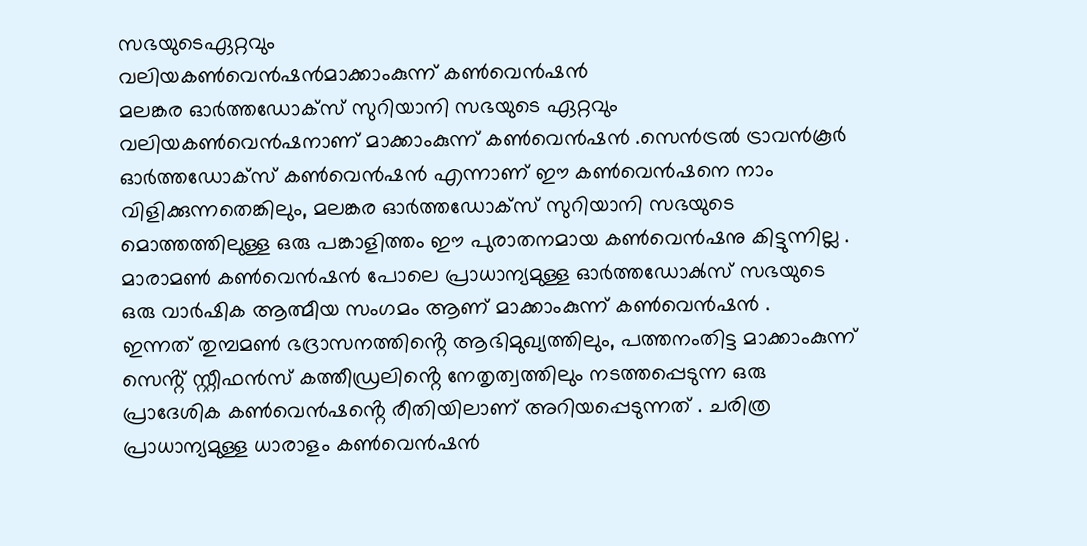സഭയുടെഏറ്റവും
വലിയകൺവെൻഷൻമാക്കാംകുന്ന് കൺവെൻഷൻ
മലങ്കര ഓർത്തഡോക്സ് സുറിയാനി സഭയുടെ ഏറ്റവും വലിയകൺവെൻഷനാണ് മാക്കാംകുന്ന് കൺവെൻഷൻ .സെൻട്രൽ ട്രാവൻകൂർ ഓർത്തഡോക്സ് കൺവെൻഷൻ എന്നാണ് ഈ കൺവെൻഷനെ നാം വിളിക്കുന്നതെങ്കിലും, മലങ്കര ഓർത്തഡോക്സ് സുറിയാനി സഭയുടെ മൊത്തത്തിലുള്ള ഒരു പങ്കാളിത്തം ഈ പുരാതനമായ കൺവെൻഷനു കിട്ടുന്നില്ല . മാരാമൺ കൺവെൻഷൻ പോലെ പ്രാധാന്യമുള്ള ഓർത്തഡോൿസ് സഭയുടെ ഒരു വാർഷിക ആത്മീയ സംഗമം ആണ് മാക്കാംകുന്ന് കൺവെൻഷൻ .
ഇന്നത് തുമ്പമൺ ഭദ്രാസനത്തിൻ്റെ ആഭിമുഖ്യത്തിലും, പത്തനംതിട്ട മാക്കാംകുന്ന് സെൻ്റ് സ്റ്റീഫൻസ് കത്തീഡ്രലിൻ്റെ നേതൃത്വത്തിലും നടത്തപ്പെടുന്ന ഒരു പ്രാദേശിക കൺവെൻഷൻ്റെ രീതിയിലാണ് അറിയപ്പെടുന്നത് . ചരിത്ര പ്രാധാന്യമുള്ള ധാരാളം കൺവെൻഷൻ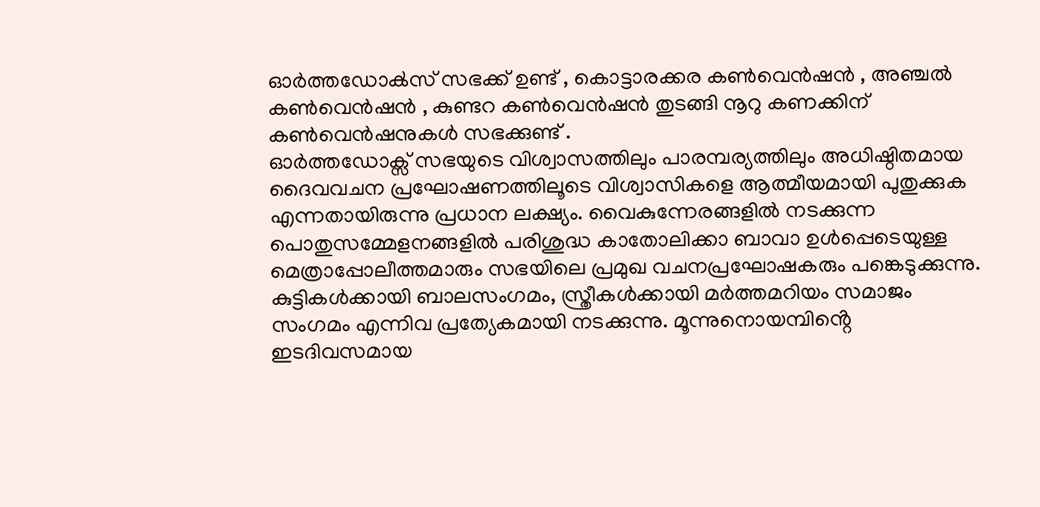ഓർത്തഡോൿസ് സഭക്ക് ഉണ്ട് , കൊട്ടാരക്കര കൺവെൻഷൻ , അഞ്ചൽ കൺവെൻഷൻ , കുണ്ടറ കൺവെൻഷൻ തുടങ്ങി നൂറു കണക്കിന് കൺവെൻഷനുകൾ സഭക്കുണ്ട് .
ഓർത്തഡോക്സ് സഭയുടെ വിശ്വാസത്തിലും പാരമ്പര്യത്തിലും അധിഷ്ഠിതമായ ദൈവവചന പ്രഘോഷണത്തിലൂടെ വിശ്വാസികളെ ആത്മീയമായി പുതുക്കുക എന്നതായിരുന്നു പ്രധാന ലക്ഷ്യം. വൈകുന്നേരങ്ങളിൽ നടക്കുന്ന പൊതുസമ്മേളനങ്ങളിൽ പരിശുദ്ധ കാതോലിക്കാ ബാവാ ഉൾപ്പെടെയുള്ള മെത്രാപ്പോലീത്തമാരും സഭയിലെ പ്രമുഖ വചനപ്രഘോഷകരും പങ്കെടുക്കുന്നു.
കുട്ടികൾക്കായി ബാലസംഗമം, സ്ത്രീകൾക്കായി മർത്തമറിയം സമാജം സംഗമം എന്നിവ പ്രത്യേകമായി നടക്കുന്നു. മൂന്നുനൊയമ്പിൻ്റെ ഇടദിവസമായ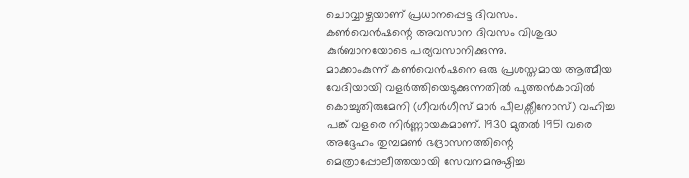ചൊവ്വാഴ്ചയാണ് പ്രധാനപ്പെട്ട ദിവസം.
കൺവെൻഷന്റെ അവസാന ദിവസം വിശുദ്ധ കുർബാനയോടെ പര്യവസാനിക്കുന്നു.
മാക്കാംകുന്ന് കൺവെൻഷനെ ഒരു പ്രശസ്തമായ ആത്മീയ വേദിയായി വളർത്തിയെടുക്കുന്നതിൽ പുത്തൻകാവിൽ കൊച്ചുതിരുമേനി (ഗീവർഗീസ് മാർ പീലക്സീനോസ്) വഹിച്ച പങ്ക് വളരെ നിർണ്ണായകമാണ്. 1930 മുതൽ 1951 വരെ അദ്ദേഹം തുമ്പമൺ ഭദ്രാസനത്തിന്റെ മെത്രാപ്പോലീത്തയായി സേവനമനുഷ്ഠിച്ച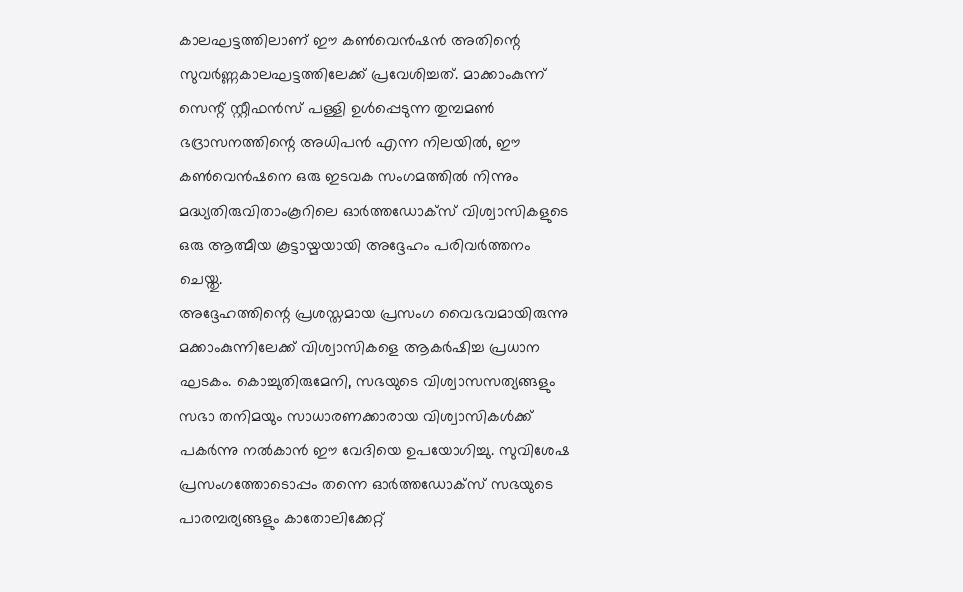കാലഘട്ടത്തിലാണ് ഈ കൺവെൻഷൻ അതിന്റെ സുവർണ്ണകാലഘട്ടത്തിലേക്ക് പ്രവേശിച്ചത്. മാക്കാംകുന്ന് സെന്റ് സ്റ്റീഫൻസ് പള്ളി ഉൾപ്പെടുന്ന തുമ്പമൺ ഭദ്രാസനത്തിന്റെ അധിപൻ എന്ന നിലയിൽ, ഈ കൺവെൻഷനെ ഒരു ഇടവക സംഗമത്തിൽ നിന്നും മദ്ധ്യതിരുവിതാംകൂറിലെ ഓർത്തഡോക്സ് വിശ്വാസികളുടെ ഒരു ആത്മീയ കൂട്ടായ്മയായി അദ്ദേഹം പരിവർത്തനം ചെയ്തു.
അദ്ദേഹത്തിന്റെ പ്രശസ്തമായ പ്രസംഗ വൈഭവമായിരുന്നു മക്കാംകുന്നിലേക്ക് വിശ്വാസികളെ ആകർഷിച്ച പ്രധാന ഘടകം. കൊച്ചുതിരുമേനി, സഭയുടെ വിശ്വാസസത്യങ്ങളും സഭാ തനിമയും സാധാരണക്കാരായ വിശ്വാസികൾക്ക് പകർന്നു നൽകാൻ ഈ വേദിയെ ഉപയോഗിച്ചു. സുവിശേഷ പ്രസംഗത്തോടൊപ്പം തന്നെ ഓർത്തഡോക്സ് സഭയുടെ പാരമ്പര്യങ്ങളും കാതോലിക്കേറ്റ്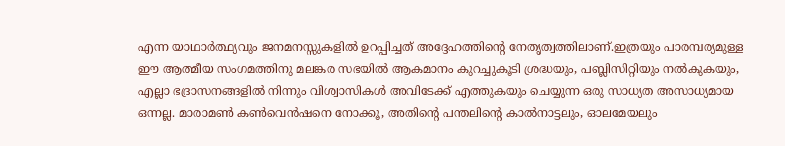എന്ന യാഥാർത്ഥ്യവും ജനമനസ്സുകളിൽ ഉറപ്പിച്ചത് അദ്ദേഹത്തിന്റെ നേതൃത്വത്തിലാണ്.ഇത്രയും പാരമ്പര്യമുള്ള ഈ ആത്മീയ സംഗമത്തിനു മലങ്കര സഭയിൽ ആകമാനം കുറച്ചുകൂടി ശ്രദ്ധയും, പബ്ലിസിറ്റിയും നൽകുകയും, എല്ലാ ഭദ്രാസനങ്ങളിൽ നിന്നും വിശ്വാസികൾ അവിടേക്ക് എത്തുകയും ചെയ്യുന്ന ഒരു സാധ്യത അസാധ്യമായ ഒന്നല്ല. മാരാമൺ കൺവെൻഷനെ നോക്കൂ, അതിൻ്റെ പന്തലിൻ്റെ കാൽനാട്ടലും, ഓലമേയലും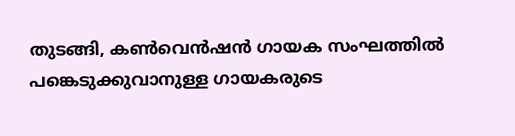തുടങ്ങി, കൺവെൻഷൻ ഗായക സംഘത്തിൽ പങ്കെടുക്കുവാനുള്ള ഗായകരുടെ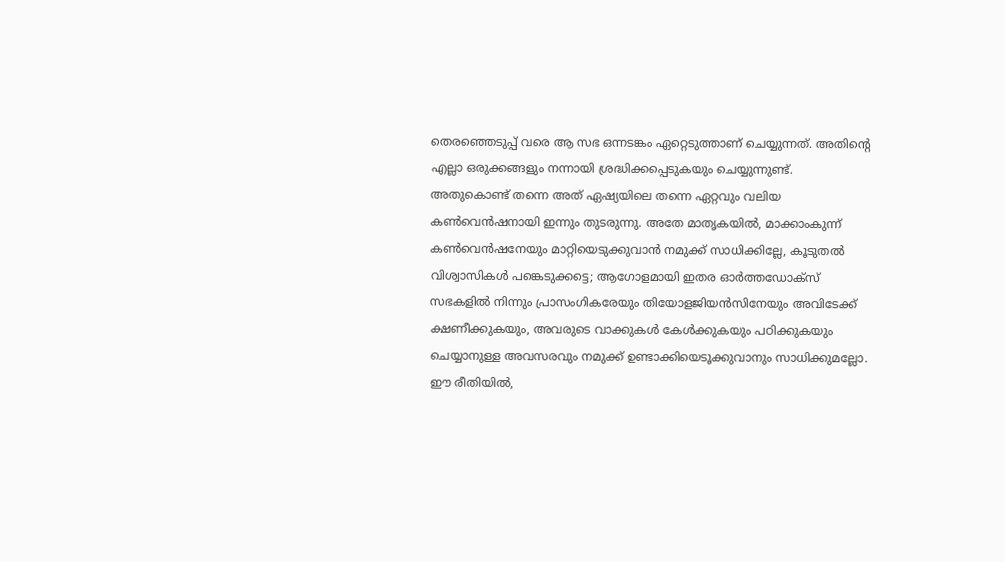തെരഞ്ഞെടുപ്പ് വരെ ആ സഭ ഒന്നടങ്കം ഏറ്റെടുത്താണ് ചെയ്യുന്നത്. അതിൻ്റെ എല്ലാ ഒരുക്കങ്ങളും നന്നായി ശ്രദ്ധിക്കപ്പെടുകയും ചെയ്യുന്നുണ്ട്. അതുകൊണ്ട് തന്നെ അത് ഏഷ്യയിലെ തന്നെ ഏറ്റവും വലിയ കൺവെൻഷനായി ഇന്നും തുടരുന്നു. അതേ മാതൃകയിൽ, മാക്കാംകുന്ന് കൺവെൻഷനേയും മാറ്റിയെടുക്കുവാൻ നമുക്ക് സാധിക്കില്ലേ, കൂടുതൽ വിശ്വാസികൾ പങ്കെടുക്കട്ടെ; ആഗോളമായി ഇതര ഓർത്തഡോക്സ് സഭകളിൽ നിന്നും പ്രാസംഗികരേയും തിയോളജിയൻസിനേയും അവിടേക്ക് ക്ഷണീക്കുകയും, അവരുടെ വാക്കുകൾ കേൾക്കുകയും പഠിക്കുകയും ചെയ്യാനുള്ള അവസരവും നമുക്ക് ഉണ്ടാക്കിയെടൂക്കുവാനും സാധിക്കുമല്ലോ. ഈ രീതിയിൽ,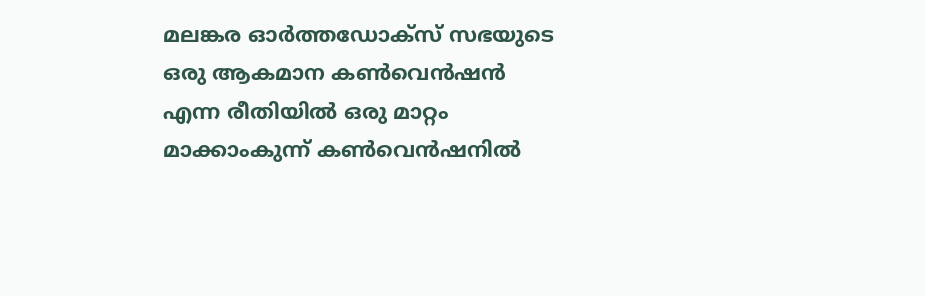മലങ്കര ഓർത്തഡോക്സ് സഭയുടെ ഒരു ആകമാന കൺവെൻഷൻ എന്ന രീതിയിൽ ഒരു മാറ്റം മാക്കാംകുന്ന് കൺവെൻഷനിൽ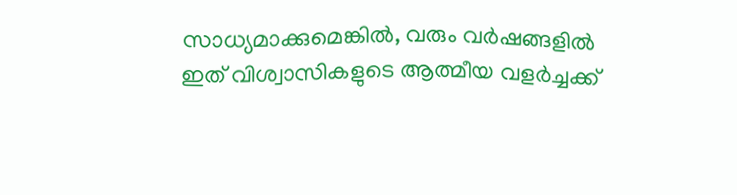സാധ്യമാക്കുമെങ്കിൽ, വരും വർഷങ്ങളിൽ ഇത് വിശ്വാസികളുടെ ആത്മീയ വളർച്ചക്ക്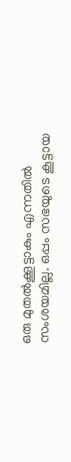ഒരു മുതൽക്കൂട്ടാകും എന്നതിൽ സംശയമില്ല. ഒപ്പം സഭയുടെ കൂട്ടായ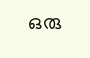ഒരു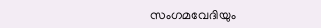സംഗമവേദിയും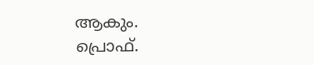ആകും.
പ്രൊഫ്.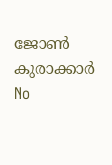ജോൺ കുരാക്കാർ
No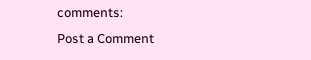comments:
Post a Comment